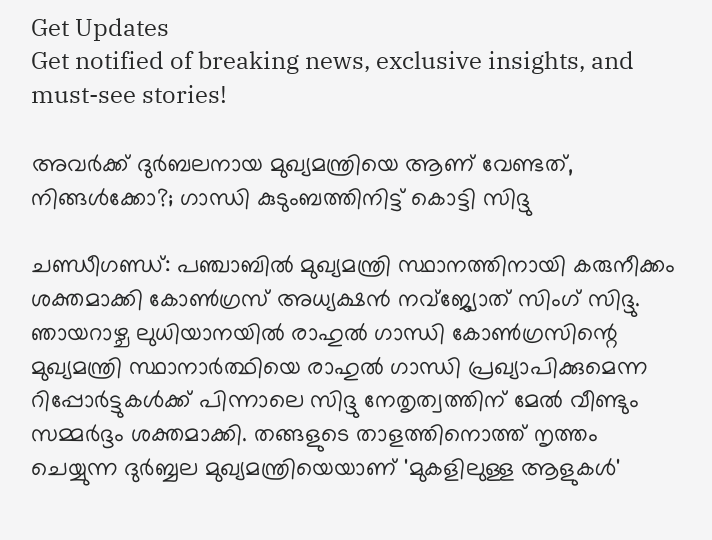Get Updates
Get notified of breaking news, exclusive insights, and must-see stories!

അവര്‍ക്ക് ദുര്‍ബലനായ മുഖ്യമന്ത്രിയെ ആണ് വേണ്ടത്, നിങ്ങള്‍ക്കോ?; ഗാന്ധി കുടുംബത്തിനിട്ട് കൊട്ടി സിദ്ദു

ചണ്ഡീഗണ്ഡ്: പഞ്ചാബില്‍ മുഖ്യമന്ത്രി സ്ഥാനത്തിനായി കരുനീക്കം ശക്തമാക്കി കോണ്‍ഗ്രസ് അധ്യക്ഷന്‍ നവ്‌ജ്യോത് സിംഗ് സിദ്ദു. ഞായറാഴ്ച ലുധിയാനയില്‍ രാഹുല്‍ ഗാന്ധി കോണ്‍ഗ്രസിന്റെ മുഖ്യമന്ത്രി സ്ഥാനാര്‍ത്ഥിയെ രാഹുല്‍ ഗാന്ധി പ്രഖ്യാപിക്കുമെന്ന റിപ്പോര്‍ട്ടുകള്‍ക്ക് പിന്നാലെ സിദ്ദു നേതൃത്വത്തിന് മേല്‍ വീണ്ടും സമ്മര്‍ദ്ദം ശക്തമാക്കി. തങ്ങളുടെ താളത്തിനൊത്ത് നൃത്തം ചെയ്യുന്ന ദുര്‍ബ്ബല മുഖ്യമന്ത്രിയെയാണ് 'മുകളിലുള്ള ആളുകള്‍'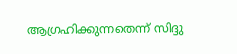ആഗ്രഹിക്കുന്നതെന്ന് സിദ്ദു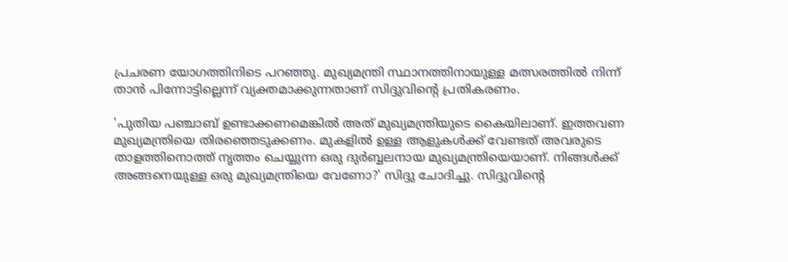പ്രചരണ യോഗത്തിനിടെ പറഞ്ഞു. മുഖ്യമന്ത്രി സ്ഥാനത്തിനായുള്ള മത്സരത്തില്‍ നിന്ന് താന്‍ പിന്നോട്ടില്ലെന്ന് വ്യക്തമാക്കുന്നതാണ് സിദ്ദുവിന്റെ പ്രതികരണം.

'പുതിയ പഞ്ചാബ് ഉണ്ടാക്കണമെങ്കില്‍ അത് മുഖ്യമന്ത്രിയുടെ കൈയിലാണ്. ഇത്തവണ മുഖ്യമന്ത്രിയെ തിരഞ്ഞെടുക്കണം. മുകളില്‍ ഉള്ള ആളുകള്‍ക്ക് വേണ്ടത് അവരുടെ താളത്തിനൊത്ത് നൃത്തം ചെയ്യുന്ന ഒരു ദുര്‍ബ്ബലനായ മുഖ്യമന്ത്രിയെയാണ്. നിങ്ങള്‍ക്ക് അങ്ങനെയുള്ള ഒരു മുഖ്യമന്ത്രിയെ വേണോ?' സിദ്ദു ചോദിച്ചു. സിദ്ദുവിന്റെ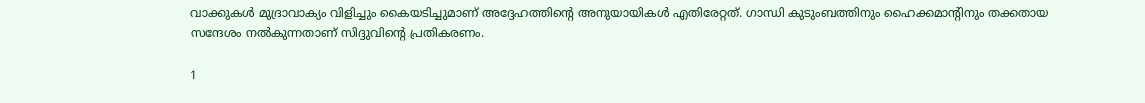വാക്കുകള്‍ മുദ്രാവാക്യം വിളിച്ചും കൈയടിച്ചുമാണ് അദ്ദേഹത്തിന്റെ അനുയായികള്‍ എതിരേറ്റത്. ഗാന്ധി കുടുംബത്തിനും ഹൈക്കമാന്റിനും തക്കതായ സന്ദേശം നല്‍കുന്നതാണ് സിദ്ദുവിന്റെ പ്രതികരണം.

1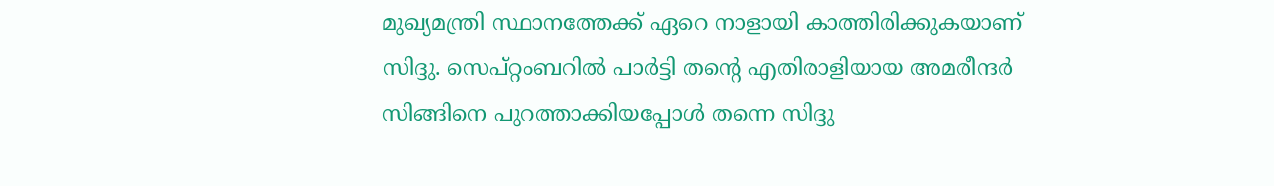മുഖ്യമന്ത്രി സ്ഥാനത്തേക്ക് ഏറെ നാളായി കാത്തിരിക്കുകയാണ് സിദ്ദു. സെപ്റ്റംബറില്‍ പാര്‍ട്ടി തന്റെ എതിരാളിയായ അമരീന്ദര്‍ സിങ്ങിനെ പുറത്താക്കിയപ്പോള്‍ തന്നെ സിദ്ദു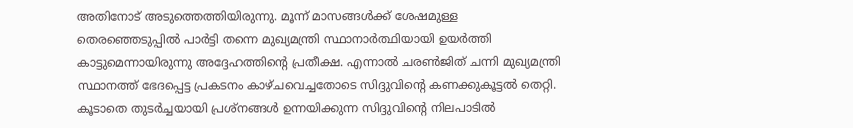അതിനോട് അടുത്തെത്തിയിരുന്നു. മൂന്ന് മാസങ്ങള്‍ക്ക് ശേഷമുള്ള തെരഞ്ഞെടുപ്പില്‍ പാര്‍ട്ടി തന്നെ മുഖ്യമന്ത്രി സ്ഥാനാര്‍ത്ഥിയായി ഉയര്‍ത്തി കാട്ടുമെന്നായിരുന്നു അദ്ദേഹത്തിന്റെ പ്രതീക്ഷ. എന്നാല്‍ ചരണ്‍ജിത് ചന്നി മുഖ്യമന്ത്രി സ്ഥാനത്ത് ഭേദപ്പെട്ട പ്രകടനം കാഴ്ചവെച്ചതോടെ സിദ്ദുവിന്റെ കണക്കുകൂട്ടല്‍ തെറ്റി. കൂടാതെ തുടര്‍ച്ചയായി പ്രശ്‌നങ്ങള്‍ ഉന്നയിക്കുന്ന സിദ്ദുവിന്റെ നിലപാടില്‍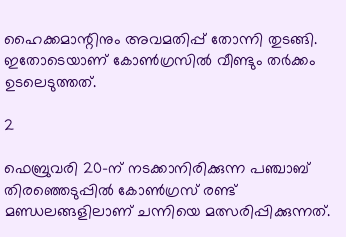ഹൈക്കമാന്റിനും അവമതിപ്പ് തോന്നി തുടങ്ങി. ഇതോടെയാണ് കോണ്‍ഗ്രസില്‍ വീണ്ടും തര്‍ക്കം ഉടലെടുത്തത്.

2

ഫെബ്രുവരി 20-ന് നടക്കാനിരിക്കുന്ന പഞ്ചാബ് തിരഞ്ഞെടുപ്പില്‍ കോണ്‍ഗ്രസ് രണ്ട് മണ്ഡലങ്ങളിലാണ് ചന്നിയെ മത്സരിപ്പിക്കുന്നത്.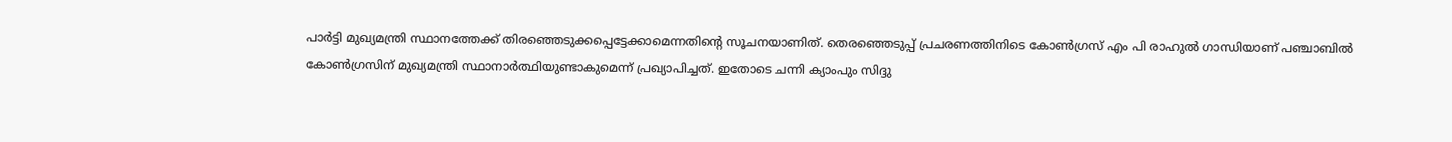പാര്‍ട്ടി മുഖ്യമന്ത്രി സ്ഥാനത്തേക്ക് തിരഞ്ഞെടുക്കപ്പെട്ടേക്കാമെന്നതിന്റെ സൂചനയാണിത്. തെരഞ്ഞെടുപ്പ് പ്രചരണത്തിനിടെ കോണ്‍ഗ്രസ് എം പി രാഹുല്‍ ഗാന്ധിയാണ് പഞ്ചാബില്‍ കോണ്‍ഗ്രസിന് മുഖ്യമന്ത്രി സ്ഥാനാര്‍ത്ഥിയുണ്ടാകുമെന്ന് പ്രഖ്യാപിച്ചത്. ഇതോടെ ചന്നി ക്യാംപും സിദ്ദു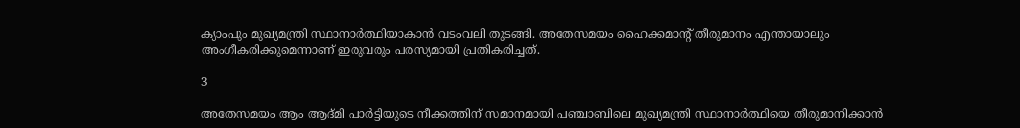ക്യാംപും മുഖ്യമന്ത്രി സ്ഥാനാര്‍ത്ഥിയാകാന്‍ വടംവലി തുടങ്ങി. അതേസമയം ഹൈക്കമാന്റ് തീരുമാനം എന്തായാലും അംഗീകരിക്കുമെന്നാണ് ഇരുവരും പരസ്യമായി പ്രതികരിച്ചത്.

3

അതേസമയം ആം ആദ്മി പാര്‍ട്ടിയുടെ നീക്കത്തിന് സമാനമായി പഞ്ചാബിലെ മുഖ്യമന്ത്രി സ്ഥാനാര്‍ത്ഥിയെ തീരുമാനിക്കാന്‍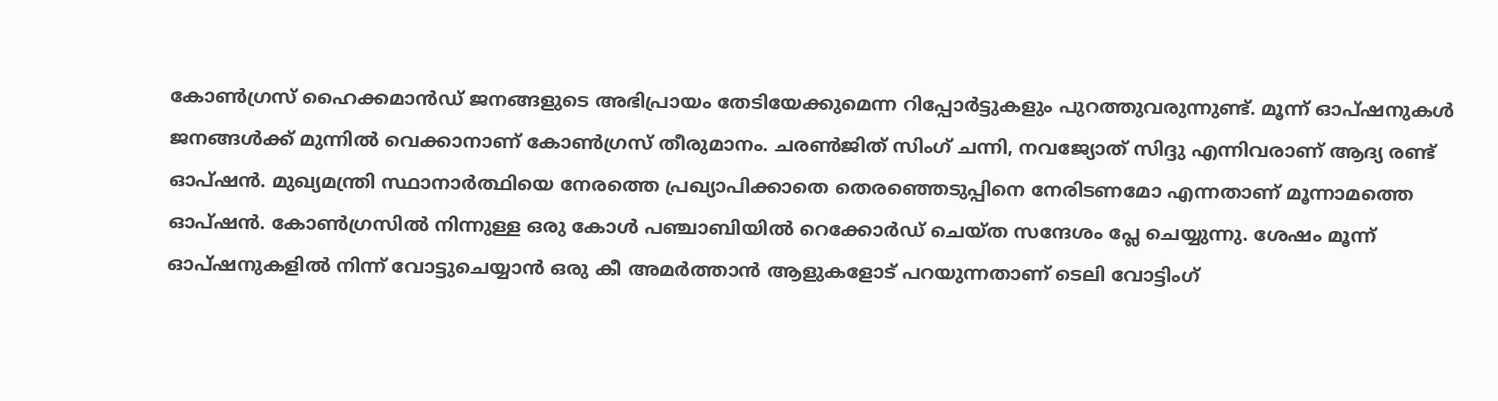കോണ്‍ഗ്രസ് ഹൈക്കമാന്‍ഡ് ജനങ്ങളുടെ അഭിപ്രായം തേടിയേക്കുമെന്ന റിപ്പോര്‍ട്ടുകളും പുറത്തുവരുന്നുണ്ട്. മൂന്ന് ഓപ്ഷനുകള്‍ ജനങ്ങള്‍ക്ക് മുന്നില്‍ വെക്കാനാണ് കോണ്‍ഗ്രസ് തീരുമാനം. ചരണ്‍ജിത് സിംഗ് ചന്നി, നവജ്യോത് സിദ്ദു എന്നിവരാണ് ആദ്യ രണ്ട് ഓപ്ഷന്‍. മുഖ്യമന്ത്രി സ്ഥാനാര്‍ത്ഥിയെ നേരത്തെ പ്രഖ്യാപിക്കാതെ തെരഞ്ഞെടുപ്പിനെ നേരിടണമോ എന്നതാണ് മൂന്നാമത്തെ ഓപ്ഷന്‍. കോണ്‍ഗ്രസില്‍ നിന്നുള്ള ഒരു കോള്‍ പഞ്ചാബിയില്‍ റെക്കോര്‍ഡ് ചെയ്ത സന്ദേശം പ്ലേ ചെയ്യുന്നു. ശേഷം മൂന്ന് ഓപ്ഷനുകളില്‍ നിന്ന് വോട്ടുചെയ്യാന്‍ ഒരു കീ അമര്‍ത്താന്‍ ആളുകളോട് പറയുന്നതാണ് ടെലി വോട്ടിംഗ്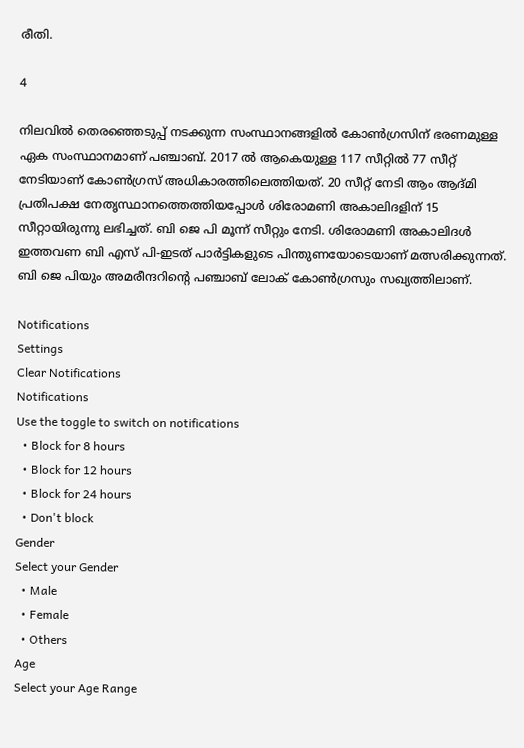രീതി.

4

നിലവില്‍ തെരഞ്ഞെടുപ്പ് നടക്കുന്ന സംസ്ഥാനങ്ങളില്‍ കോണ്‍ഗ്രസിന് ഭരണമുള്ള ഏക സംസ്ഥാനമാണ് പഞ്ചാബ്. 2017 ല്‍ ആകെയുള്ള 117 സീറ്റില്‍ 77 സീറ്റ് നേടിയാണ് കോണ്‍ഗ്രസ് അധികാരത്തിലെത്തിയത്. 20 സീറ്റ് നേടി ആം ആദ്മി പ്രതിപക്ഷ നേതൃസ്ഥാനത്തെത്തിയപ്പോള്‍ ശിരോമണി അകാലിദളിന് 15 സീറ്റായിരുന്നു ലഭിച്ചത്. ബി ജെ പി മൂന്ന് സീറ്റും നേടി. ശിരോമണി അകാലിദള്‍ ഇത്തവണ ബി എസ് പി-ഇടത് പാര്‍ട്ടികളുടെ പിന്തുണയോടെയാണ് മത്സരിക്കുന്നത്. ബി ജെ പിയും അമരീന്ദറിന്റെ പഞ്ചാബ് ലോക് കോണ്‍ഗ്രസും സഖ്യത്തിലാണ്.

Notifications
Settings
Clear Notifications
Notifications
Use the toggle to switch on notifications
  • Block for 8 hours
  • Block for 12 hours
  • Block for 24 hours
  • Don't block
Gender
Select your Gender
  • Male
  • Female
  • Others
Age
Select your Age Range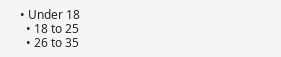• Under 18
  • 18 to 25
  • 26 to 35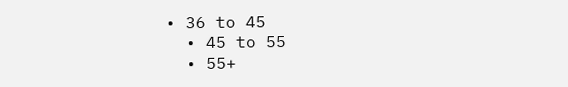• 36 to 45
  • 45 to 55
  • 55+